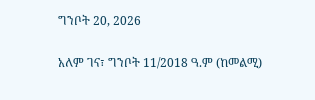ግንቦት 20, 2026

አለም ገና፣ ግንቦት 11/2018 ዓ.ም (ከመልሚ)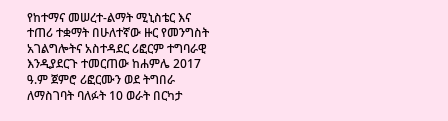የከተማና መሠረተ-ልማት ሚኒስቴር እና ተጠሪ ተቋማት በሁለተኛው ዙር የመንግስት አገልግሎትና አስተዳደር ሪፎርም ተግባራዊ እንዲያደርጉ ተመርጠው ከሐምሌ 2017 ዓ.ም ጀምሮ ሪፎርሙን ወደ ትግበራ ለማስገባት ባለፉት 10 ወራት በርካታ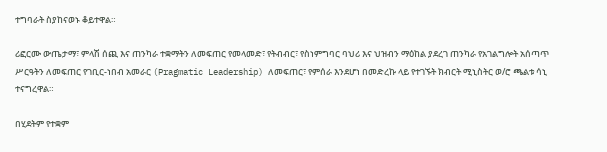ተግባራት ስያከናወኑ ቆይተዋል።

ሪፎርሙ ውጤታማ፣ ምላሽ ሰጪ እና ጠንካራ ተቋማትን ለመፍጠር የመላመድ፣ የትብብር፣ የስነምግባር ባህሪ እና ህዝብን ማዕከል ያደረገ ጠንካራ የአገልግሎት አሰጣጥ ሥርዓትን ለመፍጠር የገቢር-ነበብ አመራር (Pragmatic Leadership) ለመፍጠር፣ የምሰራ እንደሆነ በመድረኩ ላይ የተገኙት ክብርት ሚኒስትር ወ/ሮ ጫልቱ ሳኒ ተናግረዋል።

በሂደትም የተቋም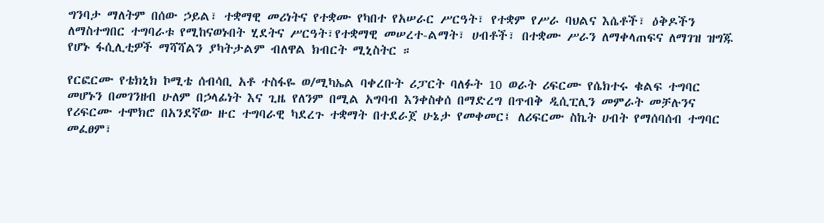ግንባታ ማለትም በሰው ኃይል፣ ተቋማዊ መሪነትና የተቋሙ የካበተ የአሠራር ሥርዓት፣ የተቋም የሥራ ባህልና እሴቶች፣ ዕቅዶችን ለማስተግበር ተግባራቱ የሚከናወኑበት ሂደትና ሥርዓት፣የተቋማዊ መሠረተ-ልማት፣ ሀብቶች፣ በተቋሙ ሥራን ለማቀላጠፍና ለማገዝ ዝግጁ የሆኑ ፋሲሊቲዎች ማሻሻልን ያካትታልም ብለዋል ክብርት ሚኒስትር ።

የርፎርሙ የቴክኒክ ኮሚቴ ሰብሳቢ አቶ ተስፋዬ ወ/ሚካኤል ባቀረቡት ሪፓርት ባለፉት 10 ወራት ሪፍርሙ የሴክተሩ ቁልፍ ተግባር መሆኑን በመገንዘብ ሁለም በኃላፊነት እና ጊዜ የለንም በሚል አግባብ እንቀስቀሰ በማድረግ በጥብቅ ዲሲፒሊን መምራት መቻሉንና የሪፍርሙ ተሞክሮ በአንደኛው ዙር ተግባራዊ ካደረጉ ተቋማት በተደራጀ ሁኔታ የመቀመር፤ ለሪፍርሙ ስኬት ሀብት የማሰባሰብ ተግባር መፈፀም፣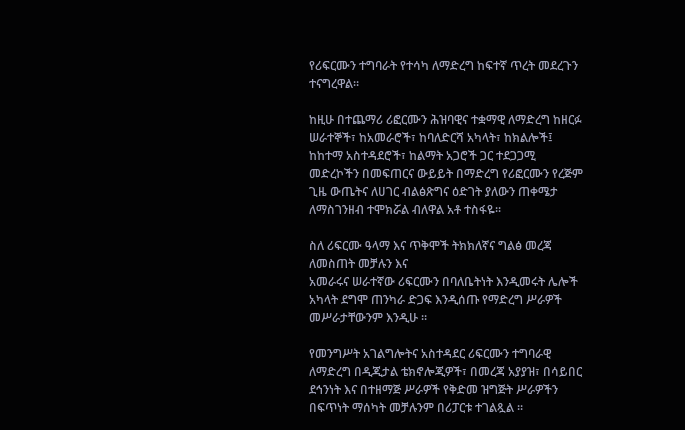የሪፍርሙን ተግባራት የተሳካ ለማድረግ ከፍተኛ ጥረት መደረጉን ተናግረዋል፡፡

ከዚሁ በተጨማሪ ሪፎርሙን ሕዝባዊና ተቋማዊ ለማድረግ ከዘርፉ ሠራተኞች፣ ከአመራሮች፣ ከባለድርሻ አካላት፣ ከክልሎች፤ ከከተማ አስተዳደሮች፣ ከልማት አጋሮች ጋር ተደጋጋሚ መድረኮችን በመፍጠርና ውይይት በማድረግ የሪፎርሙን የረጅም ጊዜ ውጤትና ለሀገር ብልፅጽግና ዕድገት ያለውን ጠቀሜታ ለማስገንዘብ ተሞክሯል ብለዋል አቶ ተስፋዬ፡፡

ስለ ሪፍርሙ ዓላማ እና ጥቅሞች ትክክለኛና ግልፅ መረጃ ለመስጠት መቻሉን እና
አመራሩና ሠራተኛው ሪፍርሙን በባለቤትነት እንዲመሩት ሌሎች አካላት ደግሞ ጠንካራ ድጋፍ እንዲሰጡ የማድረግ ሥራዎች መሥራታቸውንም እንዲሁ ።

የመንግሥት አገልግሎትና አስተዳደር ሪፍርሙን ተግባራዊ ለማድረግ በዲጂታል ቴክኖሎጂዎች፣ በመረጃ አያያዝ፣ በሳይበር ደኅንነት እና በተዘማጅ ሥራዎች የቅድመ ዝግጅት ሥራዎችን በፍጥነት ማሰካት መቻሉንም በሪፓርቱ ተገልጿል ፡፡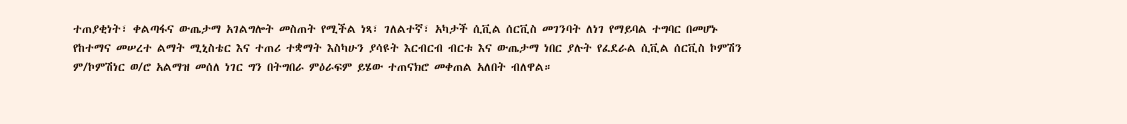ተጠያቂነት፣ ቀልጣፋና ውጤታማ አገልግሎት መስጠት የሚችል ነጻ፣ ገለልተኛ፣ አካታች ሲቪል ሰርቪስ መገንባት ለነገ የማይባል ተግባር በመሆኑ የከተማና መሠረተ ልማት ሚኒስቴር እና ተጠሪ ተቋማት እስካሁን ያሳዩት እርብርብ ብርቱ እና ውጤታማ ነበር ያሉት የፈደራል ሲቪል ሰርቪስ ኮምሽን ም/ኮምሽነር ወ/ሮ አልማዝ መሰለ ነገር ግን በትግበራ ምዕራፍም ይሄው ተጠናክሮ መቀጠል አለበት ብለዋል።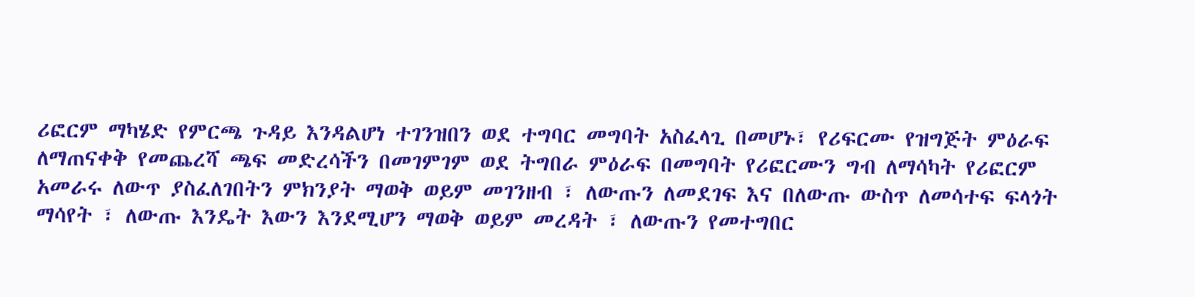ሪፎርም ማካሄድ የምርጫ ጉዳይ እንዳልሆነ ተገንዝበን ወደ ተግባር መግባት አስፈላጊ በመሆኑ፣ የሪፍርሙ የዝግጅት ምዕራፍ ለማጠናቀቅ የመጨረሻ ጫፍ መድረሳችን በመገምገም ወደ ትግበራ ምዕራፍ በመግባት የሪፎርሙን ግብ ለማሳካት የሪፎርም አመራሩ ለውጥ ያስፈለገበትን ምክንያት ማወቅ ወይም መገንዘብ ፣ ለውጡን ለመደገፍ እና በለውጡ ውስጥ ለመሳተፍ ፍላጎት ማሳየት ፣ ለውጡ እንዴት እውን እንደሚሆን ማወቅ ወይም መረዳት ፣ ለውጡን የመተግበር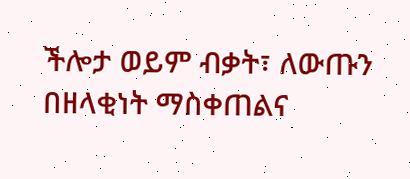ችሎታ ወይም ብቃት፣ ለውጡን በዘላቂነት ማስቀጠልና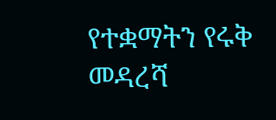የተቋማትን የሩቅ መዳረሻ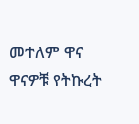መተለም ዋና ዋናዎቹ የትኩረት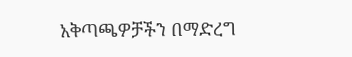አቅጣጫዎቻችን በማድረግ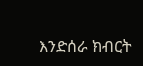እንድሰራ ክብርት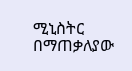ሚኒስትር በማጠቃለያው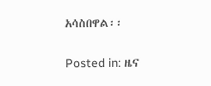አሳስበዋል፡፡

Posted in: ዜና